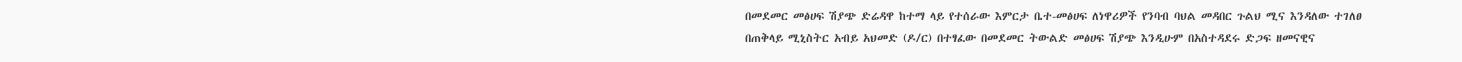በመደመር መፅሀፍ ሽያጭ ድሬዳዋ ከተማ ላይ የተሰራው እምርታ ቤተ-መፅሀፍ ለነዋሪዎች የንባብ ባህል መዳበር ጉልህ ሚና እንዳለው ተገለፀ
በጠቅላይ ሚኒስትር አብይ አህመድ (ዶ/ር) በተፃፈው በመደመር ትውልድ መፅሀፍ ሽያጭ እንዲሁም በአስተዳደሩ ድጋፍ ዘመናዊና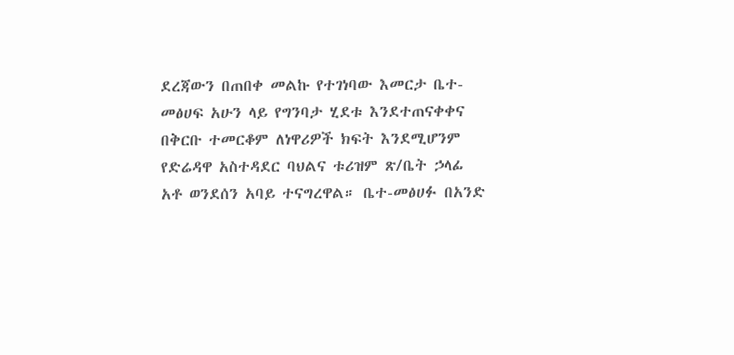ደረጃውን በጠበቀ መልኩ የተገነባው እመርታ ቤተ-መፅሀፍ አሁን ላይ የግንባታ ሂደቱ እንደተጠናቀቀና በቅርቡ ተመርቆም ለነዋሪዎች ክፍት እንደሚሆንም የድሬዳዋ አስተዳደር ባህልና ቱሪዝም ጽ/ቤት ኃላፊ አቶ ወንደሰን አባይ ተናግረዋል። ቤተ-መፅሀፉ በአንድ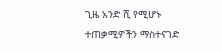ጊዜ አንድ ሺ የሚሆኑ ተጠቃሚዎችን ማስተናገድ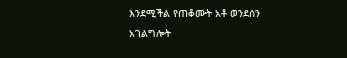እንደሚችል የጠቆሙት አቶ ወንደሰን አገልግሎት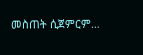መስጠት ሲጀምርም…